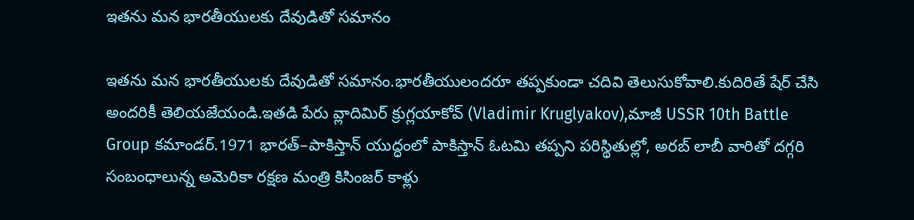ఇతను మన భారతీయులకు దేవుడితో సమానం

ఇతను మన భారతీయులకు దేవుడితో సమానం.భారతీయులందరూ తప్పకుండా చదివి తెలుసుకోవాలి.కుదిరితే షేర్ చేసి అందరికీ తెలియజేయండి.ఇతడి పేరు వ్లాదిమిర్ క్రుగ్లయాకోవ్ (Vladimir Kruglyakov),మాజీ USSR 10th Battle Group కమాండర్.1971 భారత్–పాకిస్తాన్ యుద్ధంలో పాకిస్తాన్ ఓటమి తప్పని పరిస్థితుల్లో, అరబ్ లాబీ వారితో దగ్గరి సంబంధాలున్న అమెరికా రక్షణ మంత్రి కిసింజర్ కాళ్లు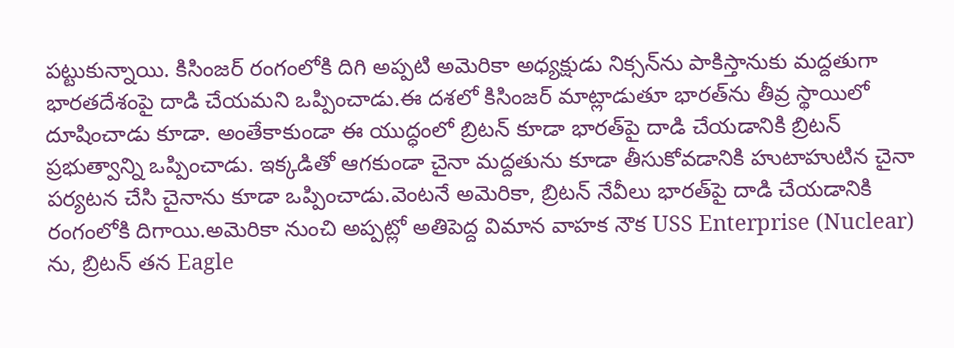పట్టుకున్నాయి. కిసింజర్ రంగంలోకి దిగి అప్పటి అమెరికా అధ్యక్షుడు నిక్సన్‌ను పాకిస్తానుకు మద్దతుగా భారతదేశంపై దాడి చేయమని ఒప్పించాడు.ఈ దశలో కిసింజర్ మాట్లాడుతూ భారత్‌ను తీవ్ర స్థాయిలో దూషించాడు కూడా. అంతేకాకుండా ఈ యుద్ధంలో బ్రిటన్ కూడా భారత్‌పై దాడి చేయడానికి బ్రిటన్ ప్రభుత్వాన్ని ఒప్పించాడు. ఇక్కడితో ఆగకుండా చైనా మద్దతును కూడా తీసుకోవడానికి హుటాహుటిన చైనా పర్యటన చేసి చైనాను కూడా ఒప్పించాడు.వెంటనే అమెరికా, బ్రిటన్ నేవీలు భారత్‌పై దాడి చేయడానికి రంగంలోకి దిగాయి.అమెరికా నుంచి అప్పట్లో అతిపెద్ద విమాన వాహక నౌక USS Enterprise (Nuclear) ను, బ్రిటన్ తన Eagle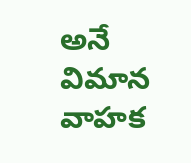అనే విమాన వాహక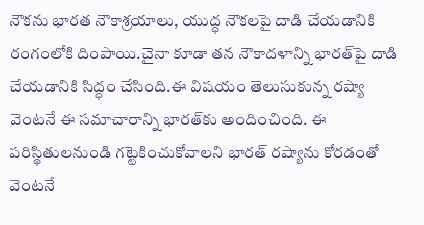నౌకను భారత నౌకాశ్రయాలు, యుద్ధ నౌకలపై దాడి చేయడానికి రంగంలోకి దింపాయి.చైనా కూడా తన నౌకాదళాన్ని భారత్‌పై దాడి చేయడానికి సిద్ధం చేసింది.ఈ విషయం తెలుసుకున్న రష్యా వెంటనే ఈ సమాచారాన్ని భారత్‌కు అందించింది. ఈ పరిస్థితులనుండి గట్టెకించుకోవాలని భారత్ రష్యాను కోరడంతో వెంటనే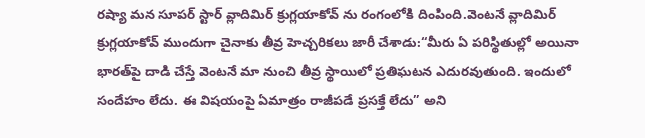రష్యా మన సూపర్ స్టార్ వ్లాదిమిర్ క్రుగ్లయాకోవ్ ను రంగంలోకి దింపింది.వెంటనే వ్లాదిమిర్ క్రుగ్లయాకోవ్ ముందుగా చైనాకు తీవ్ర హెచ్చరికలు జారీ చేశాడు:“మీరు ఏ పరిస్థితుల్లో అయినా భారత్‌పై దాడి చేస్తే వెంటనే మా నుంచి తీవ్ర స్థాయిలో ప్రతిఘటన ఎదురవుతుంది. ఇందులో సందేహం లేదు. ఈ విషయంపై ఏమాత్రం రాజీపడే ప్రసక్తే లేదు” అని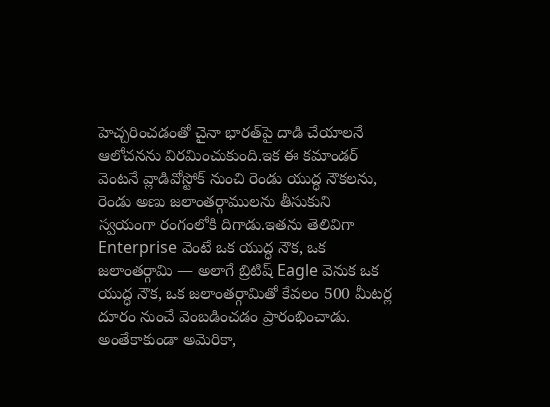హెచ్చరించడంతో చైనా భారత్‌పై దాడి చేయాలనే ఆలోచనను విరమించుకుంది.ఇక ఈ కమాండర్ వెంటనే వ్లాడివోస్టోక్ నుంచి రెండు యుద్ధ నౌకలను, రెండు అణు జలాంతర్గాములను తీసుకుని స్వయంగా రంగంలోకి దిగాడు.ఇతను తెలివిగా Enterprise వెంటే ఒక యుద్ధ నౌక, ఒక జలాంతర్గామి — అలాగే బ్రిటిష్ Eagle వెనుక ఒక యుద్ధ నౌక, ఒక జలాంతర్గామితో కేవలం 500 మీటర్ల దూరం నుంచే వెంబడించడం ప్రారంభించాడు. అంతేకాకుండా అమెరికా,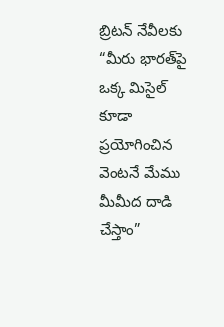బ్రిటన్ నేవీలకు “మీరు భారత్‌పై ఒక్క మిసైల్ కూడా ప్రయోగించిన వెంటనే మేము మీమీద దాడి చేస్తాం”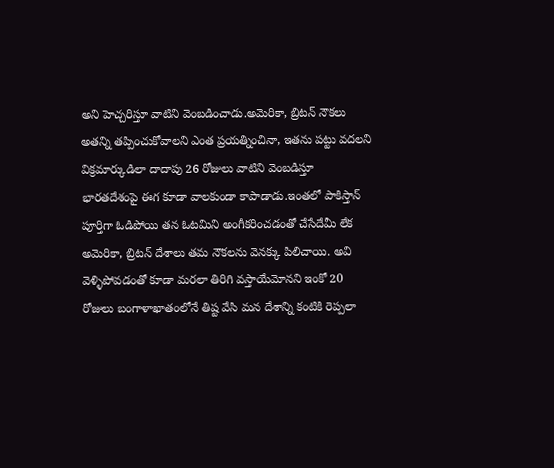అని హెచ్చరిస్తూ వాటిని వెంబడించాడు.అమెరికా, బ్రిటన్ నౌకలు అతన్ని తప్పించుకోవాలని ఎంత ప్రయత్నించినా, ఇతను పట్టు వదలని విక్రమార్కుడిలా దాదాపు 26 రోజులు వాటిని వెంబడిస్తూ భారతదేశంపై ఈగ కూడా వాలకుండా కాపాడాడు.ఇంతలో పాకిస్తాన్ పూర్తిగా ఓడిపోయి తన ఓటమిని అంగీకరించడంతో చేసేదేమీ లేక అమెరికా, బ్రిటన్ దేశాలు తమ నౌకలను వెనక్కు పిలిచాయి. అవి వెళ్ళిపోవడంతో కూడా మరలా తిరిగి వస్తాయేమోనని ఇంకో 20 రోజులు బంగాళాఖాతంలోనే తిష్ట వేసి మన దేశాన్ని కంటికి రెప్పలా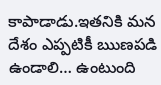కాపాడాడు.ఇతనికి మన దేశం ఎప్పటికీ ఋణపడి ఉండాలి… ఉంటుంది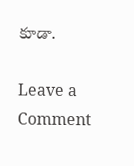కూడా.

Leave a Comment